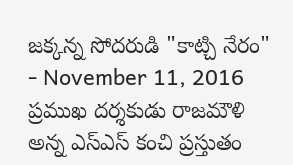జక్కన్న సోదరుడి "కాట్చి నేరం"
- November 11, 2016
ప్రముఖ దర్శకుడు రాజమౌళి అన్న ఎస్ఎస్ కంచి ప్రస్తుతం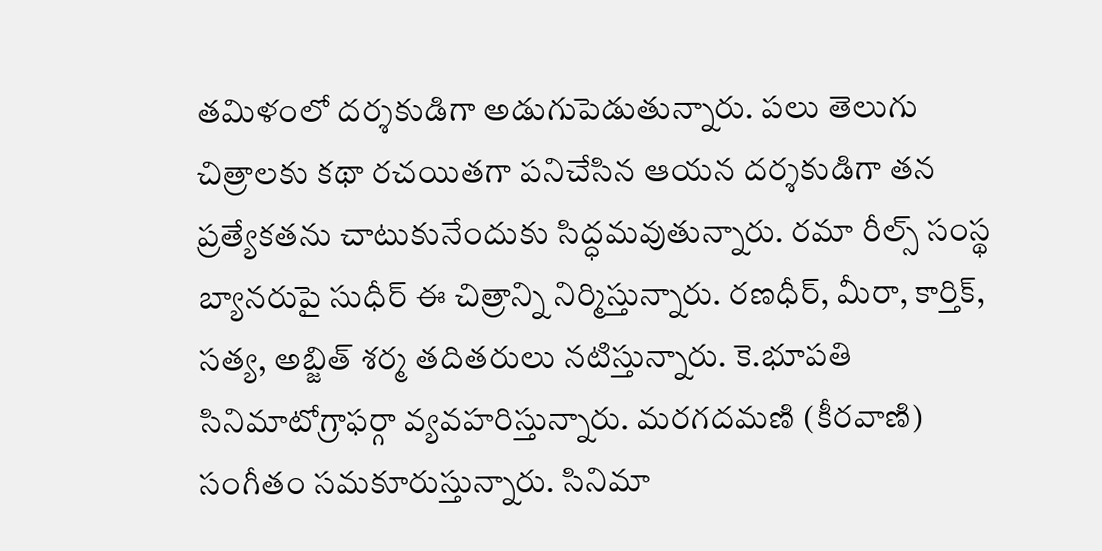తమిళంలో దర్శకుడిగా అడుగుపెడుతున్నారు. పలు తెలుగు చిత్రాలకు కథా రచయితగా పనిచేసిన ఆయన దర్శకుడిగా తన ప్రత్యేకతను చాటుకునేందుకు సిద్ధమవుతున్నారు. రమా రీల్స్ సంస్థ బ్యానరుపై సుధీర్ ఈ చిత్రాన్ని నిర్మిస్తున్నారు. రణధీర్, మీరా, కార్తిక్, సత్య, అబ్జిత్ శర్మ తదితరులు నటిస్తున్నారు. కె.భూపతి సినిమాటోగ్రాఫర్గా వ్యవహరిస్తున్నారు. మరగదమణి (కీరవాణి) సంగీతం సమకూరుస్తున్నారు. సినిమా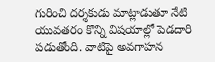గురించి దర్శకుడు మాట్లాడుతూ నేటి యువతరం కొన్ని విషయాల్లో పెడదారి పడుతోంది. వాటిపై అవగాహన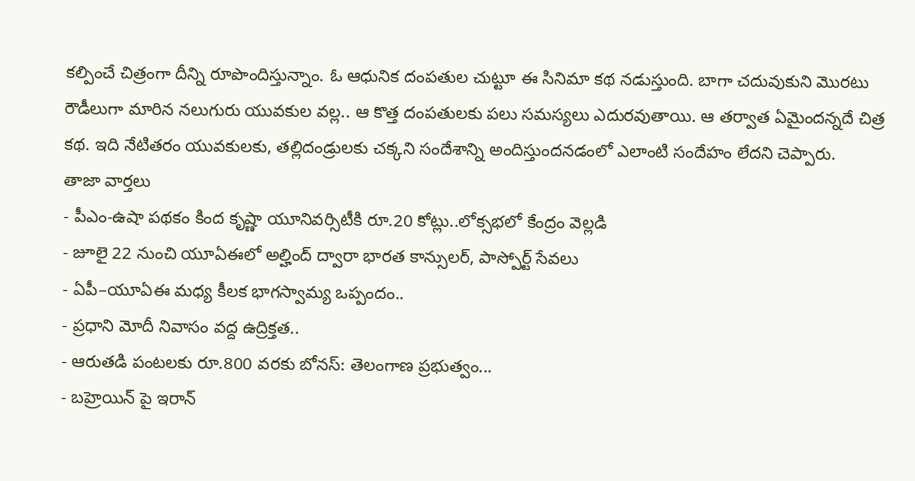కల్పించే చిత్రంగా దీన్ని రూపొందిస్తున్నాం. ఓ ఆధునిక దంపతుల చుట్టూ ఈ సినిమా కథ నడుస్తుంది. బాగా చదువుకుని మొరటు రౌడీలుగా మారిన నలుగురు యువకుల వల్ల.. ఆ కొత్త దంపతులకు పలు సమస్యలు ఎదురవుతాయి. ఆ తర్వాత ఏమైందన్నదే చిత్ర కథ. ఇది నేటితరం యువకులకు, తల్లిదండ్రులకు చక్కని సందేశాన్ని అందిస్తుందనడంలో ఎలాంటి సందేహం లేదని చెప్పారు.
తాజా వార్తలు
- పీఎం-ఉషా పథకం కింద కృష్ణా యూనివర్సిటీకి రూ.20 కోట్లు..లోక్సభలో కేంద్రం వెల్లడి
- జూలై 22 నుంచి యూఏఈలో అల్హింద్ ద్వారా భారత కాన్సులర్, పాస్పోర్ట్ సేవలు
- ఏపీ–యూఏఈ మధ్య కీలక భాగస్వామ్య ఒప్పందం..
- ప్రధాని మోదీ నివాసం వద్ద ఉద్రిక్తత..
- ఆరుతడి పంటలకు రూ.800 వరకు బోనస్: తెలంగాణ ప్రభుత్వం...
- బహ్రెయిన్ పై ఇరాన్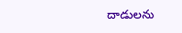దాడులను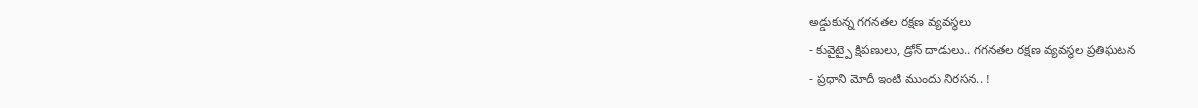అడ్డుకున్న గగనతల రక్షణ వ్యవస్థలు
- కువైట్పై క్షిపణులు, డ్రోన్ దాడులు.. గగనతల రక్షణ వ్యవస్థల ప్రతిఘటన
- ప్రధాని మోదీ ఇంటి ముందు నిరసన.. !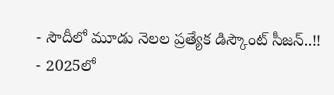- సౌదీలో మూడు నెలల ప్రత్యేక డిస్కౌంట్ సీజన్..!!
- 2025లో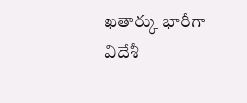ఖతార్కు భారీగా విదేశీ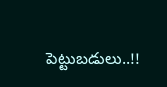పెట్టుబడులు..!!